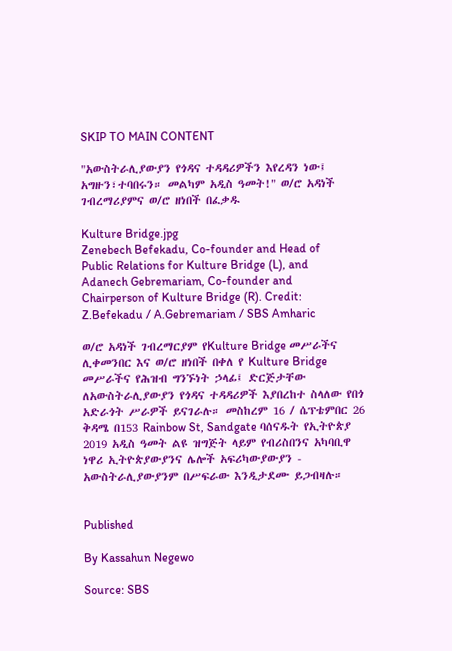SKIP TO MAIN CONTENT

"አውስትራሊያውያን የጎዳና ተዳዳሪዎችን እየረዳን ነው፤ አግዙን፣ተባበሩን። መልካም አዲስ ዓመት!" ወ/ሮ አዳነች ገብረማሪያምና ወ/ሮ ዘነበች በፈቃዱ

Kulture Bridge.jpg
Zenebech Befekadu, Co-founder and Head of Public Relations for Kulture Bridge (L), and Adanech Gebremariam, Co-founder and Chairperson of Kulture Bridge (R). Credit: Z.Befekadu / A.Gebremariam / SBS Amharic

ወ/ሮ አዳነች ገብረማርያም የKulture Bridge መሥራችና ሊቀመንበር እና ወ/ሮ ዘነበች በቀለ የ Kulture Bridge መሥራችና የሕዝብ ግንኙነት ኃላፊ፤ ድርጅታቸው ለአውስትራሊያውያን የጎዳና ተዳዳሪዎች እያበረከተ ስላለው የበጎ አድራጎት ሥራዎች ይናገራሉ። መስከረም 16 / ሴፕቴምበር 26 ቅዳሜ በ153 Rainbow St, Sandgate ባሰናዱት የኢትዮጵያ 2019 አዲስ ዓመት ልዩ ዝግጅት ላይም የብሪስበንና አካባቢዋ ነዋሪ ኢትዮጵያውያንና ሌሎች አፍሪካውያውያን - አውስትራሊያውያንም በሥፍራው እንዲታደሙ ይጋብዛሉ።


Published

By Kassahun Negewo

Source: SBS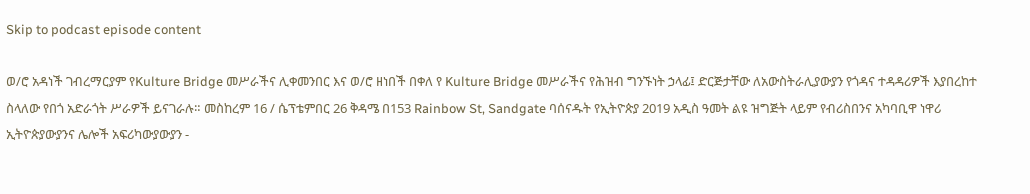Skip to podcast episode content

ወ/ሮ አዳነች ገብረማርያም የKulture Bridge መሥራችና ሊቀመንበር እና ወ/ሮ ዘነበች በቀለ የ Kulture Bridge መሥራችና የሕዝብ ግንኙነት ኃላፊ፤ ድርጅታቸው ለአውስትራሊያውያን የጎዳና ተዳዳሪዎች እያበረከተ ስላለው የበጎ አድራጎት ሥራዎች ይናገራሉ። መስከረም 16 / ሴፕቴምበር 26 ቅዳሜ በ153 Rainbow St, Sandgate ባሰናዱት የኢትዮጵያ 2019 አዲስ ዓመት ልዩ ዝግጅት ላይም የብሪስበንና አካባቢዋ ነዋሪ ኢትዮጵያውያንና ሌሎች አፍሪካውያውያን -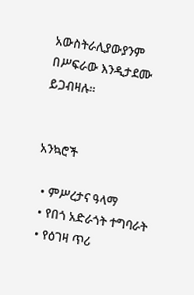አውስትራሊያውያንም በሥፍራው እንዲታደሙ ይጋብዛሉ።


አንኳሮች

  • ምሥረታና ዓላማ
  • የበጎ አድራጎት ተግባራት
  • የዕገዛ ጥሪ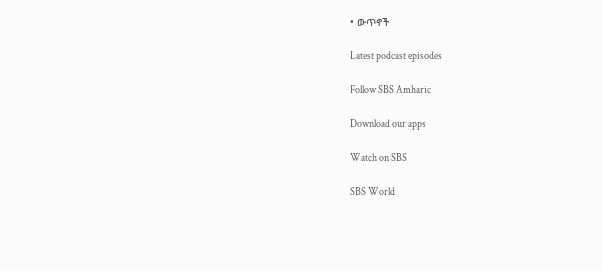• ውጥኖች

Latest podcast episodes

Follow SBS Amharic

Download our apps

Watch on SBS

SBS World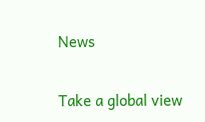News

Take a global view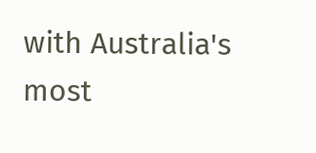with Australia's most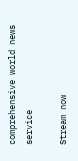comprehensive world news service

Stream now